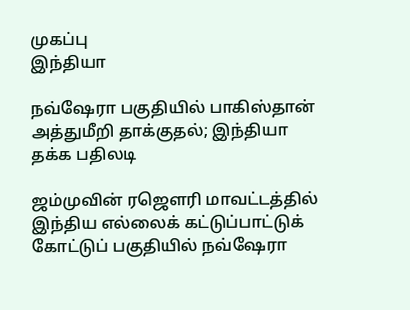முகப்பு
இந்தியா

நவ்ஷேரா பகுதியில் பாகிஸ்தான் அத்துமீறி தாக்குதல்; இந்தியா தக்க பதிலடி

ஜம்முவின் ரஜௌரி மாவட்டத்தில் இந்திய எல்லைக் கட்டுப்பாட்டுக் கோட்டுப் பகுதியில் நவ்ஷேரா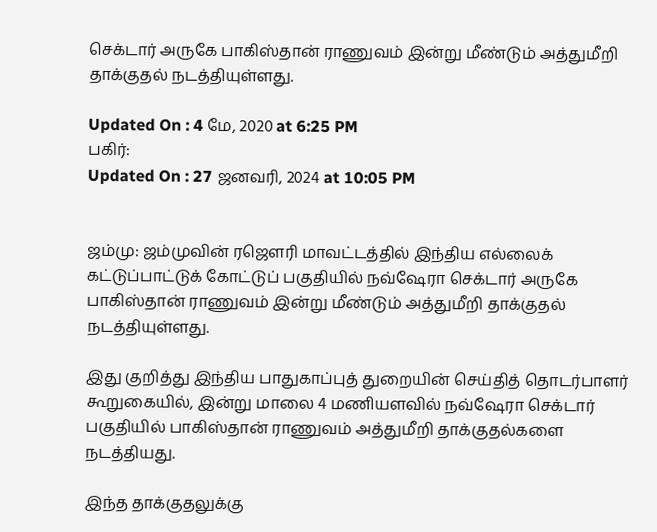செக்டார் அருகே பாகிஸ்தான் ராணுவம் இன்று மீண்டும் அத்துமீறி தாக்குதல் நடத்தியுள்ளது.

Updated On : 4 மே, 2020 at 6:25 PM
பகிர்:
Updated On : 27 ஜனவரி, 2024 at 10:05 PM


ஜம்மு: ஜம்முவின் ரஜௌரி மாவட்டத்தில் இந்திய எல்லைக் கட்டுப்பாட்டுக் கோட்டுப் பகுதியில் நவ்ஷேரா செக்டார் அருகே பாகிஸ்தான் ராணுவம் இன்று மீண்டும் அத்துமீறி தாக்குதல் நடத்தியுள்ளது.

இது குறித்து இந்திய பாதுகாப்புத் துறையின் செய்தித் தொடர்பாளர் கூறுகையில், இன்று மாலை 4 மணியளவில் நவ்ஷேரா செக்டார் பகுதியில் பாகிஸ்தான் ராணுவம் அத்துமீறி தாக்குதல்களை நடத்தியது.

இந்த தாக்குதலுக்கு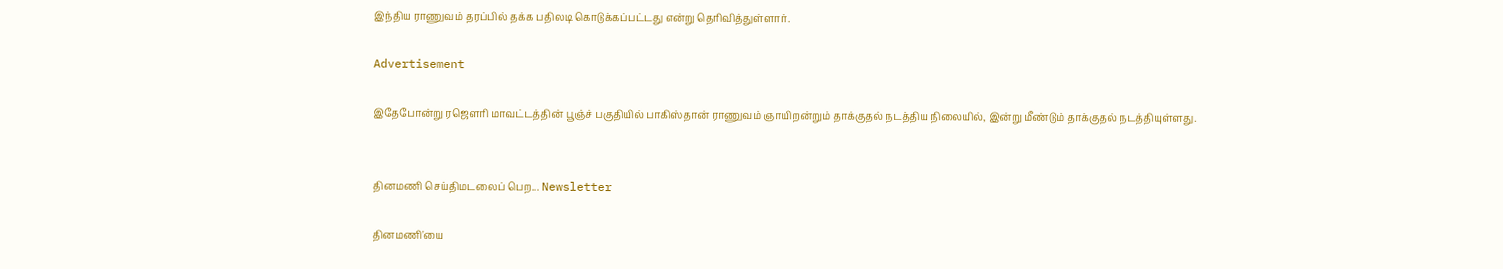இந்திய ராணுவம் தரப்பில் தக்க பதிலடி கொடுக்கப்பட்டது என்று தெரிவித்துள்ளார்.

Advertisement

இதேபோன்று ரஜௌரி மாவட்டத்தின் பூஞ்ச் பகுதியில் பாகிஸ்தான் ராணுவம் ஞாயிறன்றும் தாக்குதல் நடத்திய நிலையில், இன்று மீண்டும் தாக்குதல் நடத்தியுள்ளது.


தினமணி செய்திமடலைப் பெற... Newsletter

தினமணி'யை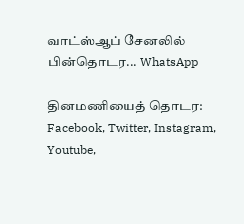வாட்ஸ்ஆப் சேனலில் பின்தொடர... WhatsApp

தினமணியைத் தொடர: Facebook, Twitter, Instagram, Youtube,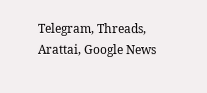Telegram, Threads, Arattai, Google News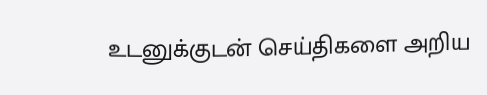உடனுக்குடன் செய்திகளை அறிய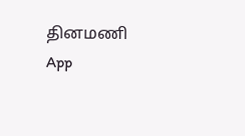தினமணி App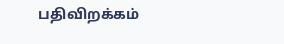பதிவிறக்கம்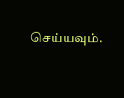செய்யவும்.